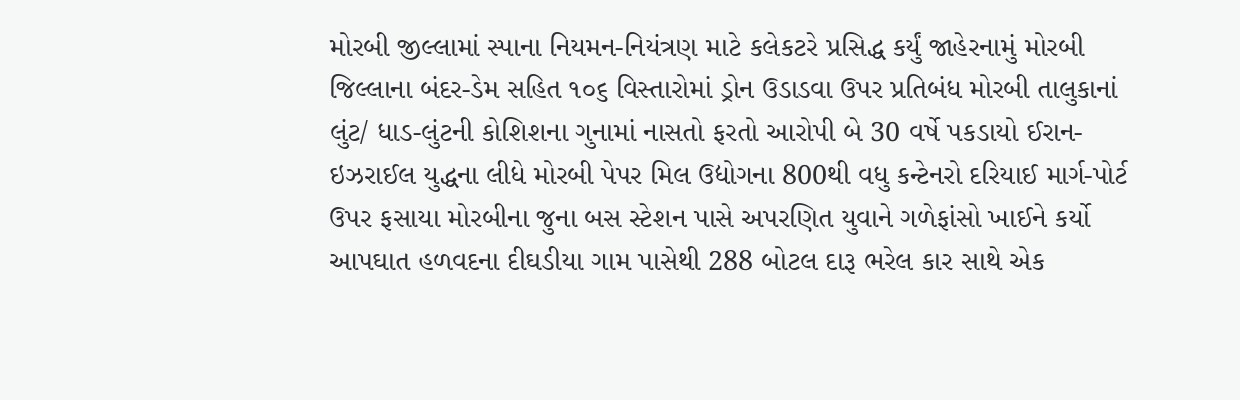મોરબી જીલ્લામાં સ્પાના નિયમન-નિયંત્રણ માટે કલેકટરે પ્રસિદ્ધ કર્યું જાહેરનામું મોરબી જિલ્લાના બંદર-ડેમ સહિત ૧૦૬ વિસ્તારોમાં ડ્રોન ઉડાડવા ઉપર પ્રતિબંધ મોરબી તાલુકાનાં લુંટ/ ધાડ-લુંટની કોશિશના ગુનામાં નાસતો ફરતો આરોપી બે 30 વર્ષે પકડાયો ઈરાન-ઇઝરાઈલ યુદ્ધના લીધે મોરબી પેપર મિલ ઉદ્યોગના 800થી વધુ કન્ટેનરો દરિયાઈ માર્ગ-પોર્ટ ઉપર ફસાયા મોરબીના જુના બસ સ્ટેશન પાસે અપરણિત યુવાને ગળેફાંસો ખાઈને કર્યો આપઘાત હળવદના દીઘડીયા ગામ પાસેથી 288 બોટલ દારૂ ભરેલ કાર સાથે એક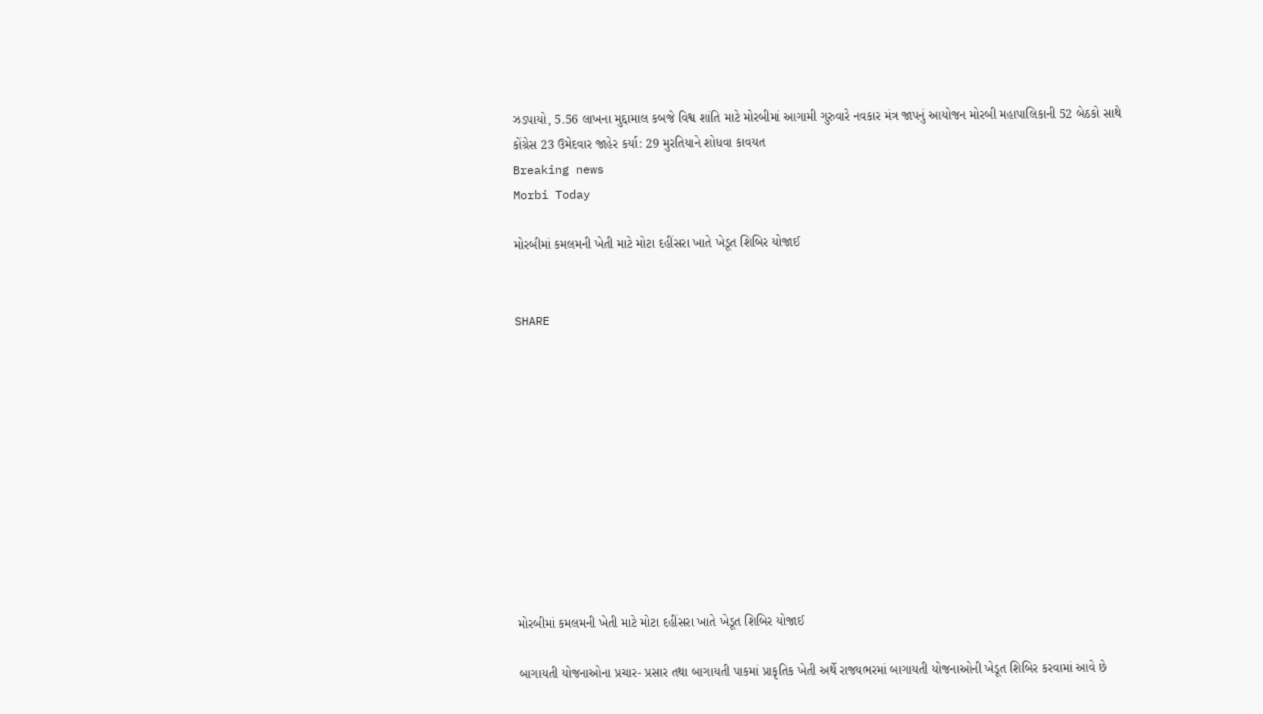ઝડપાયો, 5.56 લાખના મુદ્દામાલ કબજે વિશ્વ શાંતિ માટે મોરબીમાં આગામી ગુરુવારે નવકાર મંત્ર જાપનું આયોજન મોરબી મહાપાલિકાની 52 બેઠકો સાથે કોંગ્રેસ 23 ઉમેદવાર જાહેર કર્યા: 29 મુરતિયાને શોધવા કાવયત
Breaking news
Morbi Today

મોરબીમાં કમલમની ખેતી માટે મોટા દહીંસરા ખાતે ખેડૂત શિબિર યોજાઈ


SHARE











મોરબીમાં કમલમની ખેતી માટે મોટા દહીંસરા ખાતે ખેડૂત શિબિર યોજાઈ

બાગાયતી યોજનાઓના પ્રચાર- પ્રસાર તથા બાગાયતી પાકમાં પ્રાકૃતિક ખેતી અર્થે રાજ્યભરમાં બાગાયતી યોજનાઓની ખેડૂત શિબિર કરવામાં આવે છે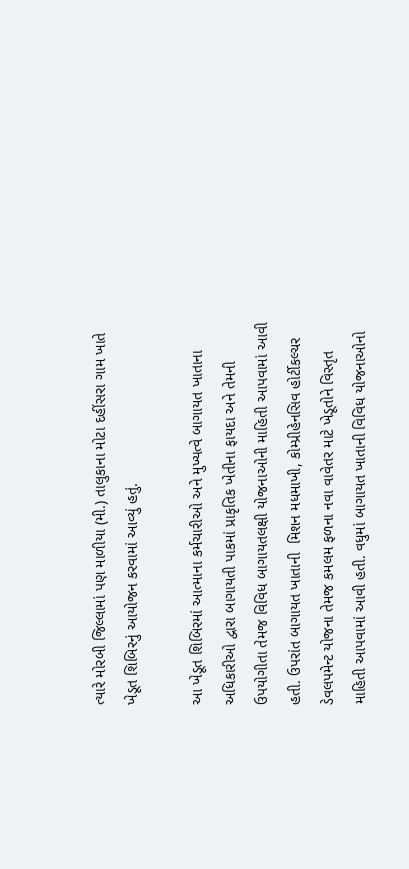ત્યારે મોરબી જિલ્લામાં પણ માળીયા (મી.) તાલુકાના મોટા દહીંસરા ગામ ખાતે ખેડૂત શિબિરનું આયોજન કરવામાં આવ્યું હતું.

આ ખેડૂત શિબિરમાં આત્માના કર્મચારીઓ અને મુખ્યત્વે બાગાયત ખાતાના અધિકારીઓ દ્વારા બાગાયતી પાકમાં પ્રાકૃતિક ખેતીના ફાયદા અને તેમની ઉપયોગીતા તેમજ વિવિધ બાગાયતલક્ષી યોજનાઓની માહિતી આપવામાં આવી હતી. ઉપરાંત બાગાયત ખાતાની  મિશન મધમાખી, કોમ્પ્રીહેનસિવ હોર્ટીકલ્ચર ડેવલપમેન્ટ યોજના તેમજ કમલમ ફળના નવા વાવેતર માટે ખેડૂતોને વિસ્તૃત માહિતી આપવામાં આવી હતી. વધુમાં બાગાયત ખાતાની વિવિધ યોજનાઓનો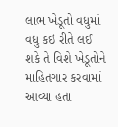લાભ ખેડૂતો વધુમાં વધુ કઇ રીતે લઈ શકે તે વિશે ખેડૂતોને માહિતગાર કરવામાં આવ્યા હતા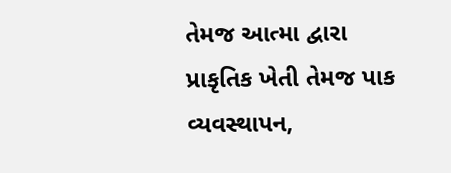તેમજ આત્મા દ્વારા પ્રાકૃતિક ખેતી તેમજ પાક વ્યવસ્થાપન,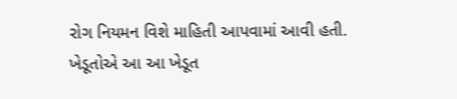રોગ નિયમન વિશે માહિતી આપવામાં આવી હતી. ખેડૂતોએ આ આ ખેડૂત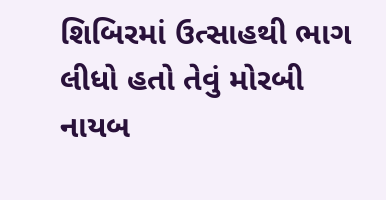શિબિરમાં ઉત્સાહથી ભાગ લીધો હતો તેવું મોરબી નાયબ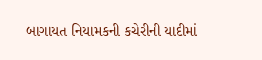બાગાયત નિયામકની કચેરીની યાદીમાં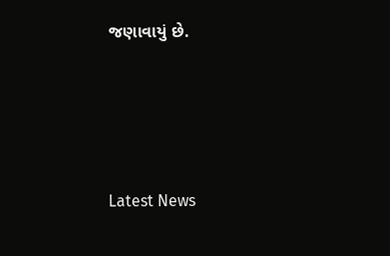જણાવાયું છે.






Latest News